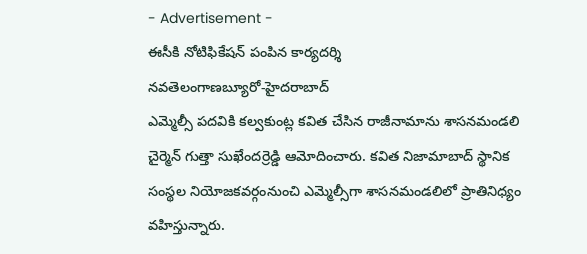- Advertisement -
ఈసీకి నోటిఫికేషన్ పంపిన కార్యదర్శి
నవతెలంగాణబ్యూరో-హైదరాబాద్
ఎమ్మెల్సీ పదవికి కల్వకుంట్ల కవిత చేసిన రాజీనామాను శాసనమండలి చైర్మెన్ గుత్తా సుఖేందర్రెడ్డి ఆమోదించారు. కవిత నిజామాబాద్ స్థానిక సంస్థల నియోజకవర్గంనుంచి ఎమ్మెల్సీగా శాసనమండలిలో ప్రాతినిధ్యం వహిస్తున్నారు.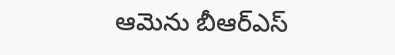ఆమెను బీఆర్ఎస్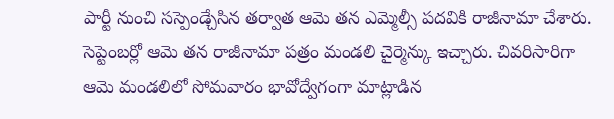పార్టీ నుంచి సస్పెండ్చేసిన తర్వాత ఆమె తన ఎమ్మెల్సీ పదవికి రాజీనామా చేశారు. సెప్టెంబర్లో ఆమె తన రాజీనామా పత్రం మండలి చైర్మెన్కు ఇచ్చారు. చివరిసారిగా ఆమె మండలిలో సోమవారం భావోద్వేగంగా మాట్లాడిన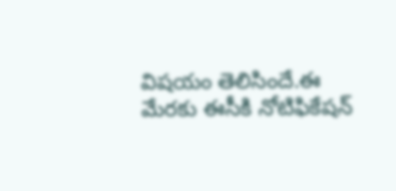విషయం తెలిసిందే.ఈ మేరకు ఈసీకి నోటిఫికేషన్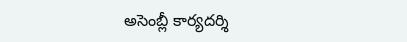అసెంబ్లీ కార్యదర్శి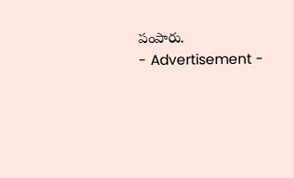పంపారు.
- Advertisement -